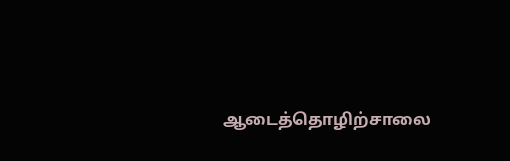ஆடைத்தொழிற்சாலை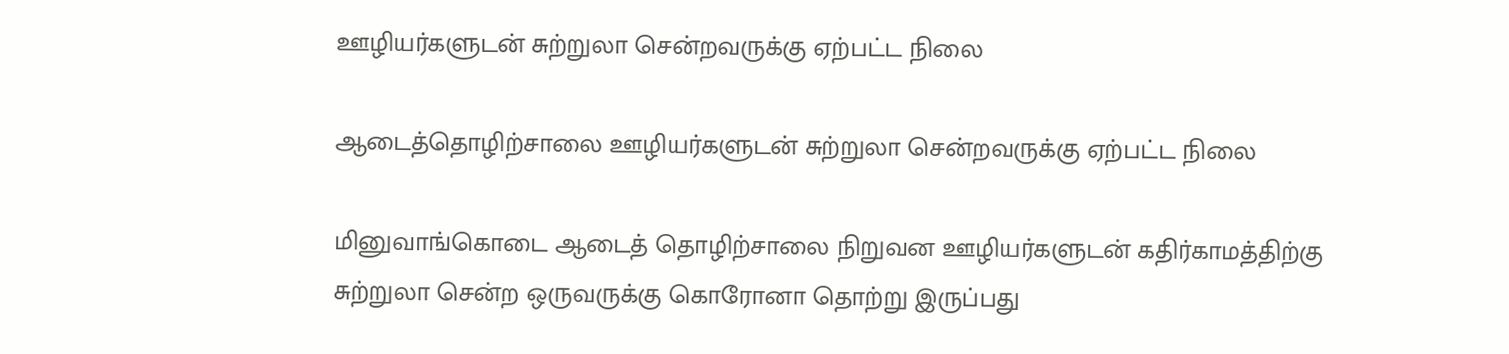ஊழியர்களுடன் சுற்றுலா சென்றவருக்கு ஏற்பட்ட நிலை

ஆடைத்தொழிற்சாலை ஊழியர்களுடன் சுற்றுலா சென்றவருக்கு ஏற்பட்ட நிலை

மினுவாங்கொடை ஆடைத் தொழிற்சாலை நிறுவன ஊழியர்களுடன் கதிர்காமத்திற்கு சுற்றுலா சென்ற ஒருவருக்கு கொரோனா தொற்று இருப்பது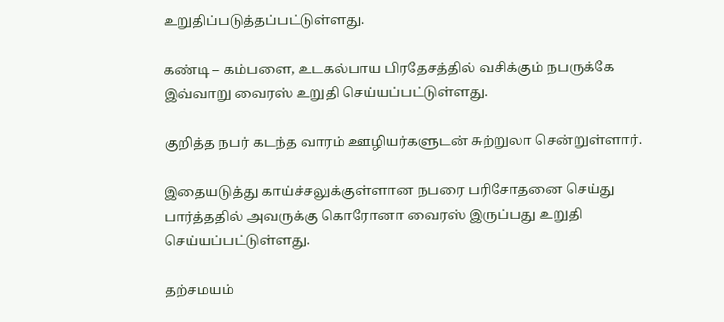உறுதிப்படுத்தப்பட்டுள்ளது.

கண்டி – கம்பளை, உடகல்பாய பிரதேசத்தில் வசிக்கும் நபருக்கே இவ்வாறு வைரஸ் உறுதி செய்யப்பட்டுள்ளது.

குறித்த நபர் கடந்த வாரம் ஊழியர்களுடன் சுற்றுலா சென்றுள்ளார்.

இதையடுத்து காய்ச்சலுக்குள்ளான நபரை பரிசோதனை செய்து பார்த்ததில் அவருக்கு கொரோனா வைரஸ் இருப்பது உறுதி செய்யப்பட்டுள்ளது.

தற்சமயம்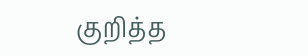குறித்த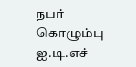நபர் கொழும்பு ஐ.டி.எச்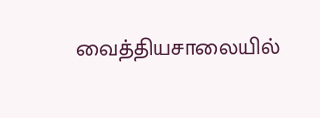வைத்தியசாலையில்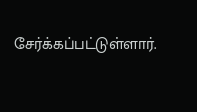சேர்க்கப்பட்டுள்ளார்.